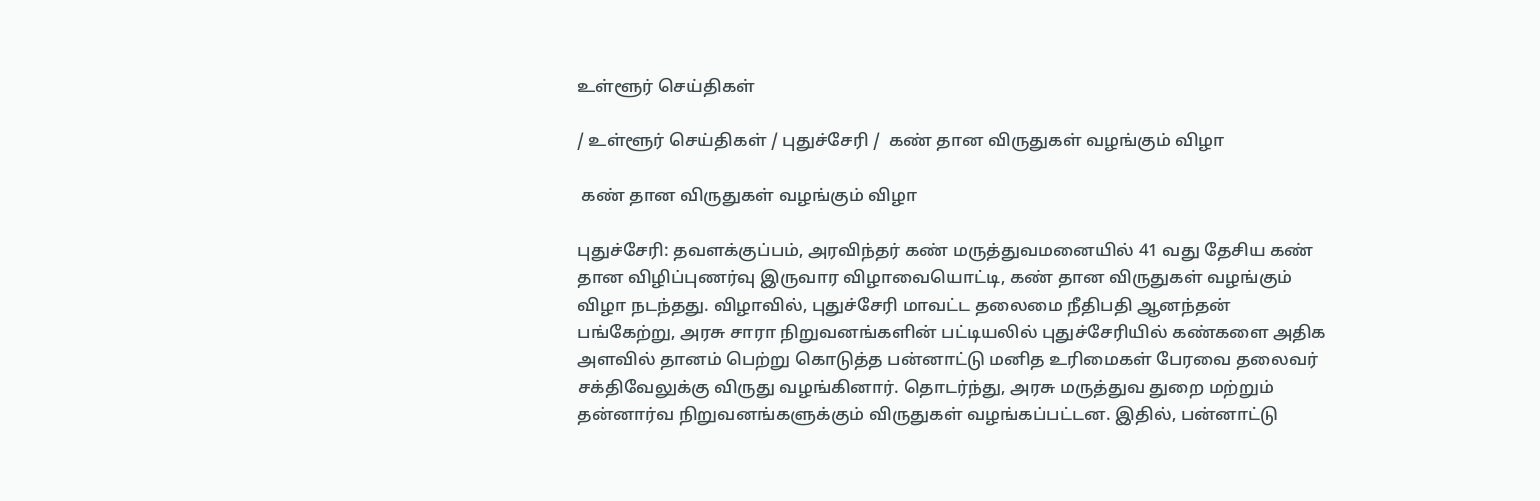உள்ளூர் செய்திகள்

/ உள்ளூர் செய்திகள் / புதுச்சேரி /  கண் தான விருதுகள் வழங்கும் விழா

 கண் தான விருதுகள் வழங்கும் விழா

புதுச்சேரி: தவளக்குப்பம், அரவிந்தர் கண் மருத்துவமனையில் 41 வது தேசிய கண் தான விழிப்புணர்வு இருவார விழாவையொட்டி, கண் தான விருதுகள் வழங்கும் விழா நடந்தது. விழாவில், புதுச்சேரி மாவட்ட தலைமை நீதிபதி ஆனந்தன் பங்கேற்று, அரசு சாரா நிறுவனங்களின் பட்டியலில் புதுச்சேரியில் கண்களை அதிக அளவில் தானம் பெற்று கொடுத்த பன்னாட்டு மனித உரிமைகள் பேரவை தலைவர் சக்திவேலுக்கு விருது வழங்கினார். தொடர்ந்து, அரசு மருத்துவ துறை மற்றும் தன்னார்வ நிறுவனங்களுக்கும் விருதுகள் வழங்கப்பட்டன. இதில், பன்னாட்டு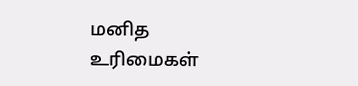மனித உரிமைகள்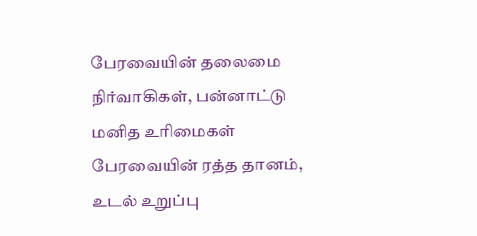பேரவையின் தலைமை நிர்வாகிகள், பன்னாட்டு மனித உரிமைகள் பேரவையின் ரத்த தானம், உடல் உறுப்பு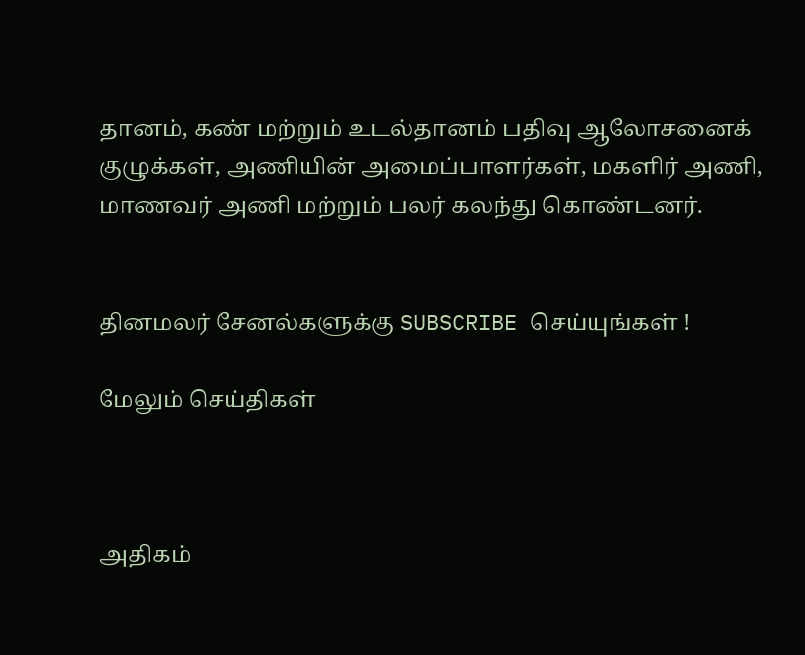தானம், கண் மற்றும் உடல்தானம் பதிவு ஆலோசனைக் குழுக்கள், அணியின் அமைப்பாளர்கள், மகளிர் அணி, மாணவர் அணி மற்றும் பலர் கலந்து கொண்டனர்.


தினமலர் சேனல்களுக்கு SUBSCRIBE செய்யுங்கள் !

மேலும் செய்திகள்



அதிகம்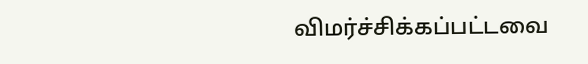விமர்ச்சிக்கப்பட்டவை